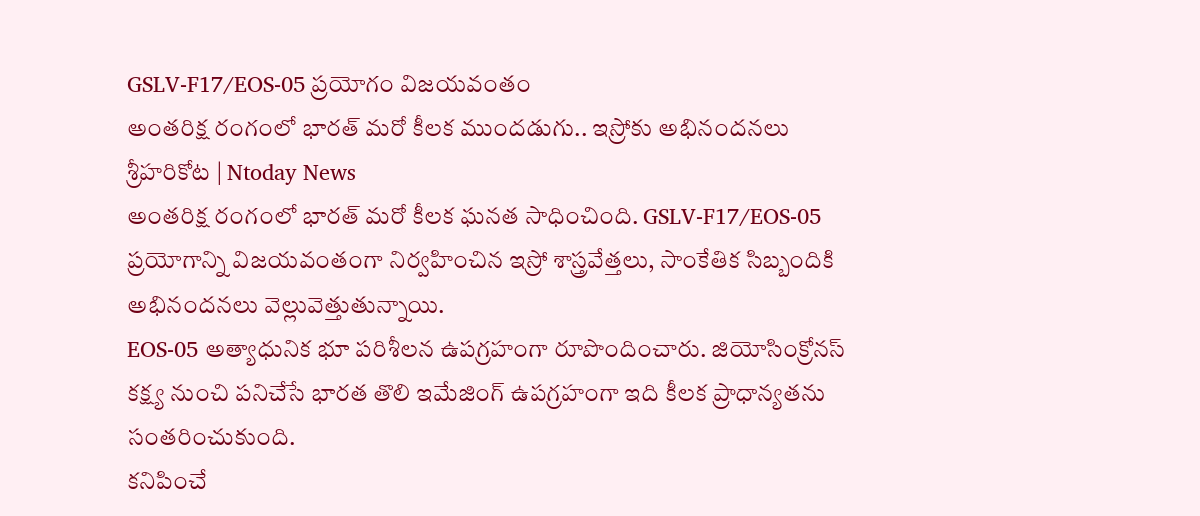GSLV-F17/EOS-05 ప్రయోగం విజయవంతం
అంతరిక్ష రంగంలో భారత్ మరో కీలక ముందడుగు.. ఇస్రోకు అభినందనలు
శ్రీహరికోట | Ntoday News
అంతరిక్ష రంగంలో భారత్ మరో కీలక ఘనత సాధించింది. GSLV-F17/EOS-05 ప్రయోగాన్ని విజయవంతంగా నిర్వహించిన ఇస్రో శాస్త్రవేత్తలు, సాంకేతిక సిబ్బందికి అభినందనలు వెల్లువెత్తుతున్నాయి.
EOS-05 అత్యాధునిక భూ పరిశీలన ఉపగ్రహంగా రూపొందించారు. జియోసింక్రోనస్ కక్ష్య నుంచి పనిచేసే భారత తొలి ఇమేజింగ్ ఉపగ్రహంగా ఇది కీలక ప్రాధాన్యతను సంతరించుకుంది.
కనిపించే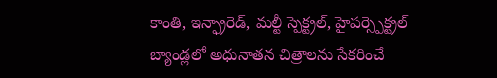కాంతి, ఇన్ఫ్రారెడ్, మల్టీ స్పెక్ట్రల్, హైపర్స్పెక్ట్రల్ బ్యాండ్లలో అధునాతన చిత్రాలను సేకరించే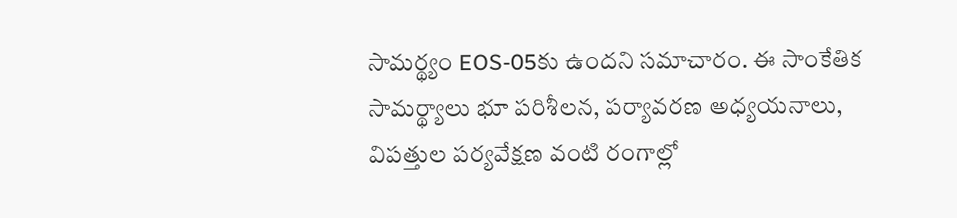సామర్థ్యం EOS-05కు ఉందని సమాచారం. ఈ సాంకేతిక సామర్థ్యాలు భూ పరిశీలన, పర్యావరణ అధ్యయనాలు, విపత్తుల పర్యవేక్షణ వంటి రంగాల్లో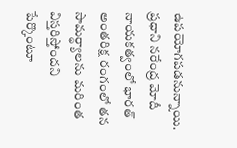ఉపయోగపడనున్నాయి.
ప్రధాని నరేంద్ర మోదీ నాయకత్వంలో భారత్ అంతరిక్ష రంగంలో తన సామర్థ్యాలను మరింత విస్తరిస్తోందని పేర్కొంటూ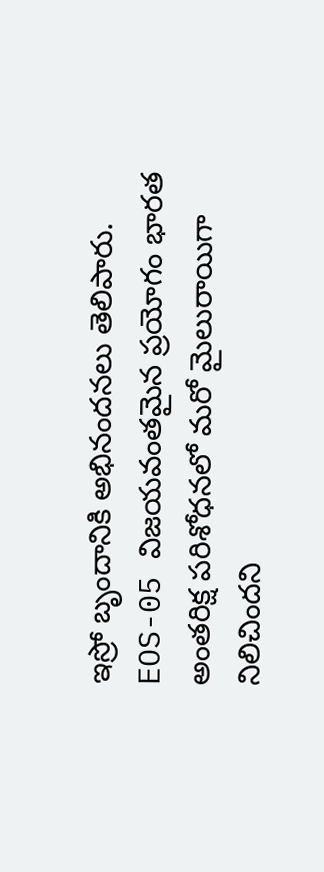ఇస్రో బృందానికి అభినందనలు తెలిపారు.
EOS-05 విజయవంతమైన ప్రయోగం భారత అంతరిక్ష పరిశోధనలో మరో మైలురాయిగా నిలిచిందని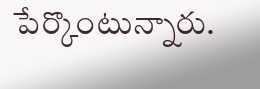పేర్కొంటున్నారు.